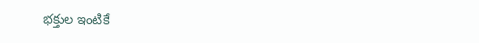భక్తుల ఇంటికే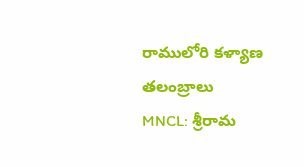రాములోరి కళ్యాణ తలంబ్రాలు
MNCL: శ్రీరామ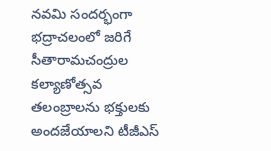నవమి సందర్భంగా భద్రాచలంలో జరిగే సీతారామచంద్రుల కల్యాణోత్సవ తలంబ్రాలను భక్తులకు అందజేయాలని టీజీఎస్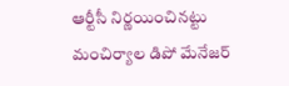ఆర్టీసీ నిర్ణయించినట్టు మంచిర్యాల డిపో మేనేజర్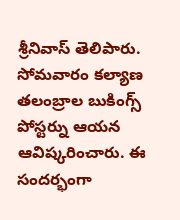శ్రీనివాస్ తెలిపారు. సోమవారం కల్యాణ తలంబ్రాల బుకింగ్స్ పోస్టర్ను ఆయన ఆవిష్కరించారు. ఈ సందర్భంగా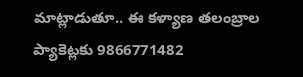మాట్లాడుతూ.. ఈ కళ్యాణ తలంబ్రాల ప్యాకెట్లకు 9866771482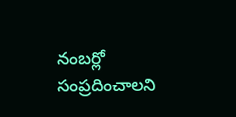నంబర్లో సంప్రదించాలని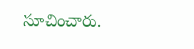సూచించారు.